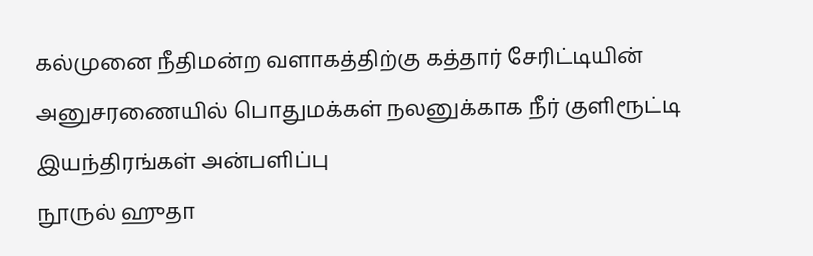கல்முனை நீதிமன்ற வளாகத்திற்கு கத்தார் சேரிட்டியின் அனுசரணையில் பொதுமக்கள் நலனுக்காக நீர் குளிரூட்டி இயந்திரங்கள் அன்பளிப்பு
நூருல் ஹுதா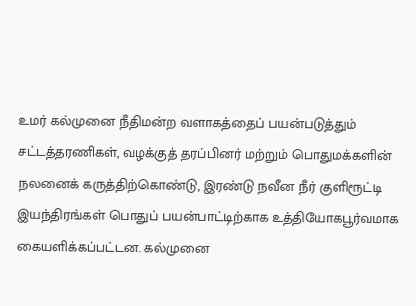உமர் கல்முனை நீதிமன்ற வளாகத்தைப் பயன்படுத்தும் சட்டத்தரணிகள், வழக்குத் தரப்பினர் மற்றும் பொதுமக்களின் நலனைக் கருத்திற்கொண்டு, இரண்டு நவீன நீர் குளிரூட்டி இயந்திரங்கள் பொதுப் பயன்பாட்டிற்காக உத்தியோகபூர்வமாக கையளிக்கப்பட்டன. கல்முனை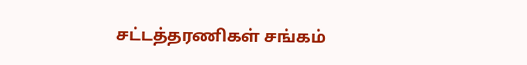சட்டத்தரணிகள் சங்கம்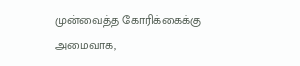முன்வைத்த கோரிக்கைக்கு அமைவாக,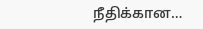நீதிக்கான…